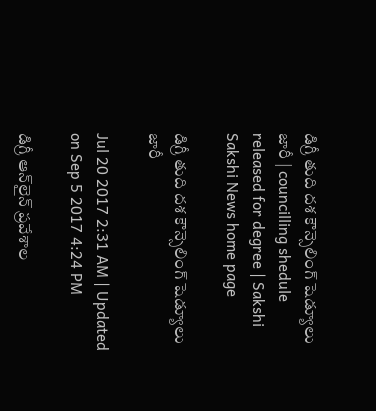డిగ్రీ తుది దశ కౌన్సెలింగ్‌ షెడ్యూలు జారీ | councilling shedule released for degree | Sakshi
Sakshi News home page

డిగ్రీ తుది దశ కౌన్సెలింగ్‌ షెడ్యూలు జారీ

Jul 20 2017 2:31 AM | Updated on Sep 5 2017 4:24 PM

డిగ్రీ ఆన్‌లైన్‌ ప్రవేశాల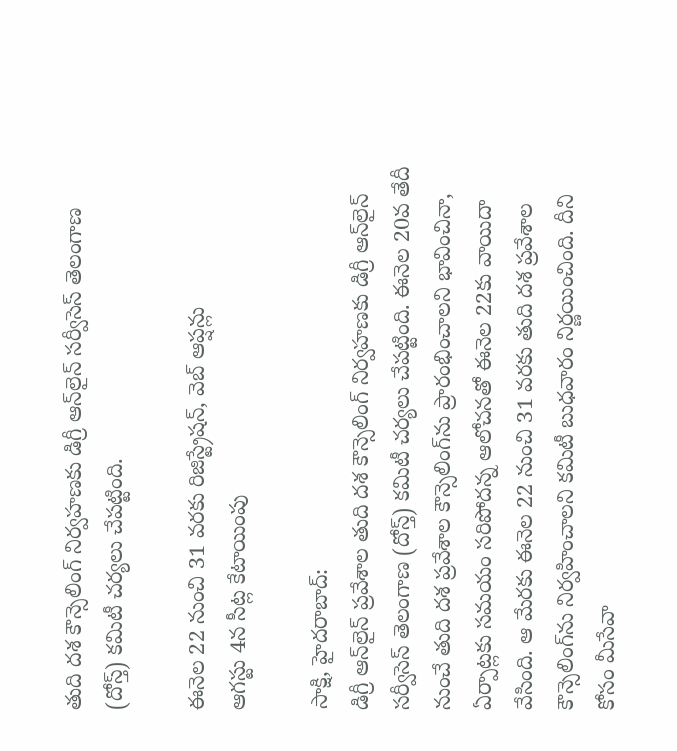తుది దశ కౌన్సెలింగ్‌ నిర్వహణకు డిగ్రీ ఆన్‌లైన్‌ సర్వీసెస్‌ తెలంగాణ (దోస్త్‌) కమిటీ చర్యలు చేపట్టింది.

ఈనెల 22 నుంచి 31 వరకు రిజిస్ట్రేషన్, వెబ్‌ ఆప్షన్లు
ఆగస్టు 4న సీట్ల కేటాయింపు

సాక్షి, హైదరాబాద్‌:
డిగ్రీ ఆన్‌లైన్‌ ప్రవేశాల తుది దశ కౌన్సెలింగ్‌ నిర్వహణకు డిగ్రీ ఆన్‌లైన్‌ సర్వీసెస్‌ తెలంగాణ (దోస్త్‌) కమిటీ చర్యలు చేపట్టింది. ఈనెల 20వ తేదీ నుంచే తుది దశ ప్రవేశాల కౌన్సెలింగ్‌ను ప్రారంభించాలని భావించినా, ఏర్పాట్లకు సమయం సరిపోదన్న ఆలోచనతో ఈనెల 22కు వాయిదా వేసింది. ఆ మేరకు ఈనెల 22 నుంచి 31 వరకు తుది దశ ప్రవేశాల కౌన్సెలింగ్‌ను నిర్వహించాలని కమిటీ బుధవారం నిర్ణయించింది. దీని కోసం మీసేవా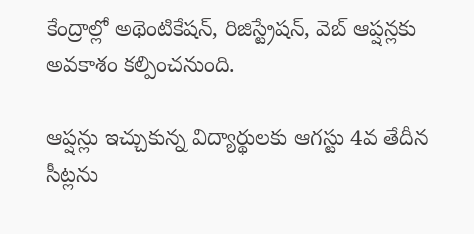కేంద్రాల్లో అథెంటికేషన్, రిజిస్ట్రేషన్, వెబ్‌ ఆప్షన్లకు అవకాశం కల్పించనుంది.

ఆప్షన్లు ఇచ్చుకున్న విద్యార్థులకు ఆగస్టు 4వ తేదీన సీట్లను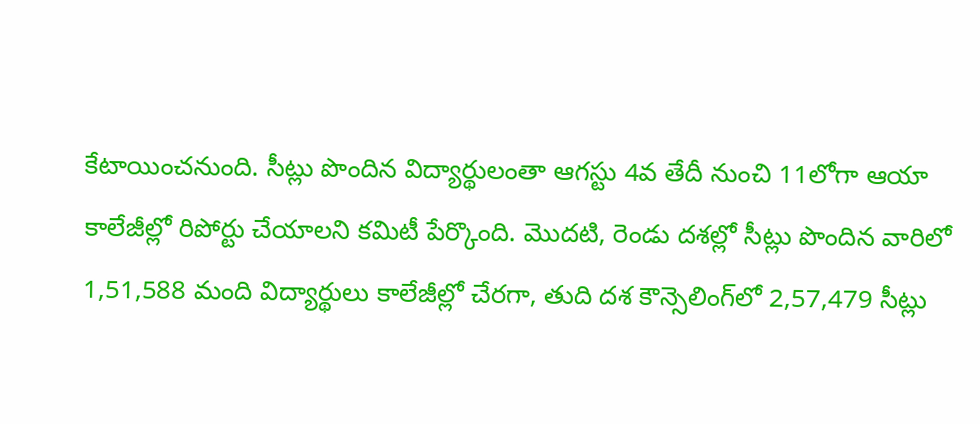కేటాయించనుంది. సీట్లు పొందిన విద్యార్థులంతా ఆగస్టు 4వ తేదీ నుంచి 11లోగా ఆయా కాలేజీల్లో రిపోర్టు చేయాలని కమిటీ పేర్కొంది. మొదటి, రెండు దశల్లో సీట్లు పొందిన వారిలో 1,51,588 మంది విద్యార్థులు కాలేజీల్లో చేరగా, తుది దశ కౌన్సెలింగ్‌లో 2,57,479 సీట్లు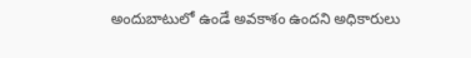అందుబాటులో ఉండే అవకాశం ఉందని అధికారులు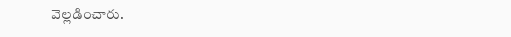వెల్లడించారు.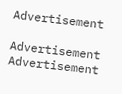Advertisement

Advertisement
Advertisement